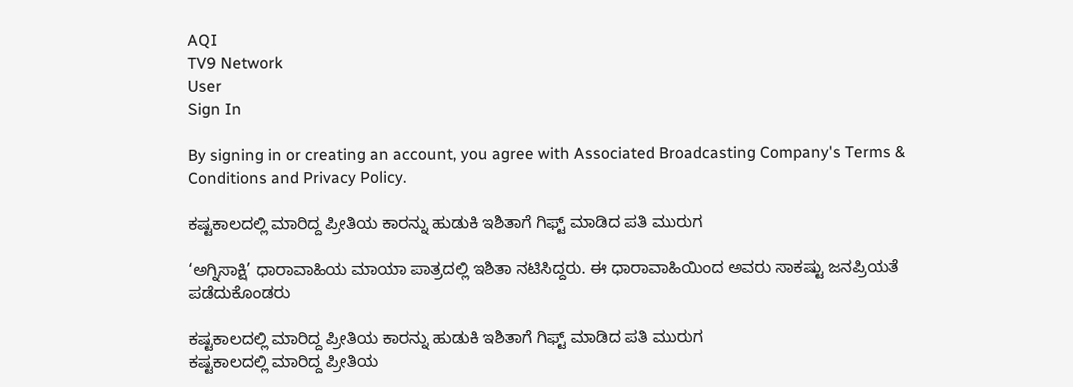AQI
TV9 Network
User
Sign In

By signing in or creating an account, you agree with Associated Broadcasting Company's Terms & Conditions and Privacy Policy.

ಕಷ್ಟಕಾಲದಲ್ಲಿ ಮಾರಿದ್ದ ಪ್ರೀತಿಯ ಕಾರನ್ನು ಹುಡುಕಿ ಇಶಿತಾಗೆ ಗಿಫ್ಟ್ ಮಾಡಿದ ಪತಿ ಮುರುಗ

‘ಅಗ್ನಿಸಾಕ್ಷಿ’ ಧಾರಾವಾಹಿಯ ಮಾಯಾ ಪಾತ್ರದಲ್ಲಿ ಇಶಿತಾ ನಟಿಸಿದ್ದರು. ಈ ಧಾರಾವಾಹಿಯಿಂದ ಅವರು ಸಾಕಷ್ಟು ಜನಪ್ರಿಯತೆ ಪಡೆದುಕೊಂಡರು

ಕಷ್ಟಕಾಲದಲ್ಲಿ ಮಾರಿದ್ದ ಪ್ರೀತಿಯ ಕಾರನ್ನು ಹುಡುಕಿ ಇಶಿತಾಗೆ ಗಿಫ್ಟ್ ಮಾಡಿದ ಪತಿ ಮುರುಗ
ಕಷ್ಟಕಾಲದಲ್ಲಿ ಮಾರಿದ್ದ ಪ್ರೀತಿಯ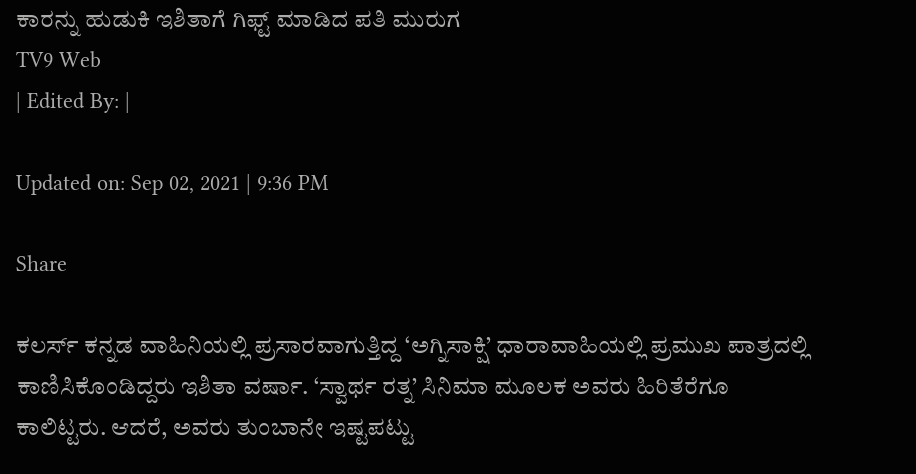ಕಾರನ್ನು ಹುಡುಕಿ ಇಶಿತಾಗೆ ಗಿಫ್ಟ್ ಮಾಡಿದ ಪತಿ ಮುರುಗ
TV9 Web
| Edited By: |

Updated on: Sep 02, 2021 | 9:36 PM

Share

ಕಲರ್ಸ್ ಕನ್ನಡ ವಾಹಿನಿಯಲ್ಲಿ ಪ್ರಸಾರವಾಗುತ್ತಿದ್ದ ‘ಅಗ್ನಿಸಾಕ್ಷಿ’ ಧಾರಾವಾಹಿಯಲ್ಲಿ ಪ್ರಮುಖ ಪಾತ್ರದಲ್ಲಿ ಕಾಣಿಸಿಕೊಂಡಿದ್ದರು ಇಶಿತಾ ವರ್ಷಾ. ‘ಸ್ವಾರ್ಥ ರತ್ನ’ ಸಿನಿಮಾ ಮೂಲಕ ಅವರು ಹಿರಿತೆರೆಗೂ ಕಾಲಿಟ್ಟರು. ಆದರೆ, ಅವರು ತುಂಬಾನೇ ಇಷ್ಟಪಟ್ಟು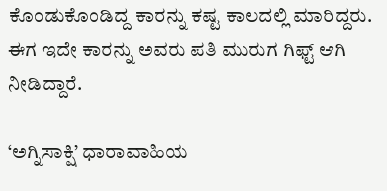ಕೊಂಡುಕೊಂಡಿದ್ದ ಕಾರನ್ನು ಕಷ್ಟ ಕಾಲದಲ್ಲಿ ಮಾರಿದ್ದರು. ಈಗ ಇದೇ ಕಾರನ್ನು ಅವರು ಪತಿ ಮುರುಗ ಗಿಫ್ಟ್ ಆಗಿ ನೀಡಿದ್ದಾರೆ.

‘ಅಗ್ನಿಸಾಕ್ಷಿ’ ಧಾರಾವಾಹಿಯ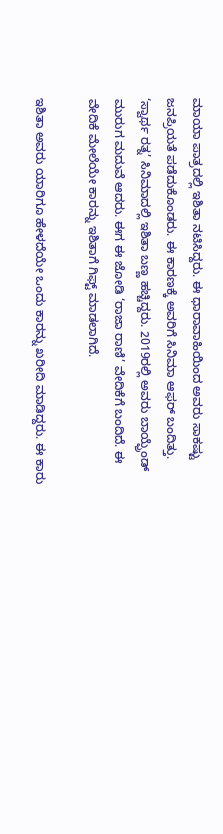ಮಾಯಾ ಪಾತ್ರದಲ್ಲಿ ಇಶಿತಾ ನಟಿಸಿದ್ದರು. ಈ ಧಾರಾವಾಹಿಯಿಂದ ಅವರು ಸಾಕಷ್ಟು ಜನಪ್ರಿಯತೆ ಪಡೆದುಕೊಂಡರು. ಈ ಕಾರಣಕ್ಕೆ ಅವರಿಗೆ ಸಿನಿಮಾ ಆಫರ್ ಬಂದಿತ್ತು. ‘ಸ್ವಾರ್ಥ ರತ್ನ’ ಸಿನಿಮಾದಲ್ಲಿ ಇಶಿತಾ ಬಣ್ಣ ಹಚ್ಚಿದ್ದರು. 2019ರಲ್ಲಿ ಅವರು ಬಾಯ್ಫ್ರೆಂಡ್ ಮುರುಗ ಮದುವೆ ಆದರು. ಈಗ ಈ ಜೋಡಿ ‘ರಾಜಾ ರಾಣಿ’ ವೇದಿಕೆಗೆ ಬಂದಿದೆ. ಈ ವೇದಿಕೆ ಮೇಲೆಯೇ ಕಾರನ್ನು ಇಶಿತಾಗೆ ಗಿಫ್ಟ್ ಮಾಡಲಾಗಿದೆ.

ಇಶಿತಾ ಅವರು ಯಾರಿಗೂ ಹೇಳದೆಯೇ ಒಂದು ಕಾರನ್ನು ಖರೀದಿ ಮಾಡಿದ್ದರು. ಈ ಕಾರು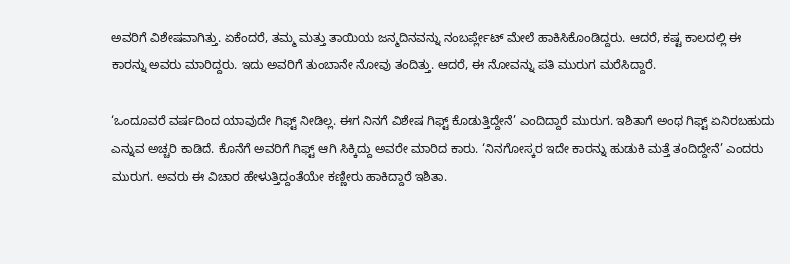ಅವರಿಗೆ ವಿಶೇಷವಾಗಿತ್ತು. ಏಕೆಂದರೆ, ತಮ್ಮ ಮತ್ತು ತಾಯಿಯ ಜನ್ಮದಿನವನ್ನು ನಂಬರ್ಪ್ಲೇಟ್ ಮೇಲೆ ಹಾಕಿಸಿಕೊಂಡಿದ್ದರು. ಆದರೆ, ಕಷ್ಟ ಕಾಲದಲ್ಲಿ ಈ ಕಾರನ್ನು ಅವರು ಮಾರಿದ್ದರು. ಇದು ಅವರಿಗೆ ತುಂಬಾನೇ ನೋವು ತಂದಿತ್ತು. ಆದರೆ, ಈ ನೋವನ್ನು ಪತಿ ಮುರುಗ ಮರೆಸಿದ್ದಾರೆ.

‘ಒಂದೂವರೆ ವರ್ಷದಿಂದ ಯಾವುದೇ ಗಿಫ್ಟ್ ನೀಡಿಲ್ಲ. ಈಗ ನಿನಗೆ ವಿಶೇಷ ಗಿಫ್ಟ್ ಕೊಡುತ್ತಿದ್ದೇನೆ’ ಎಂದಿದ್ದಾರೆ ಮುರುಗ. ಇಶಿತಾಗೆ ಅಂಥ ಗಿಫ್ಟ್ ಏನಿರಬಹುದು ಎನ್ನುವ ಅಚ್ಚರಿ ಕಾಡಿದೆ. ಕೊನೆಗೆ ಅವರಿಗೆ ಗಿಫ್ಟ್ ಆಗಿ ಸಿಕ್ಕಿದ್ದು ಅವರೇ ಮಾರಿದ ಕಾರು. ‘ನಿನಗೋಸ್ಕರ ಇದೇ ಕಾರನ್ನು ಹುಡುಕಿ ಮತ್ತೆ ತಂದಿದ್ದೇನೆ’ ಎಂದರು ಮುರುಗ. ಅವರು ಈ ವಿಚಾರ ಹೇಳುತ್ತಿದ್ದಂತೆಯೇ ಕಣ್ಣೀರು ಹಾಕಿದ್ದಾರೆ ಇಶಿತಾ.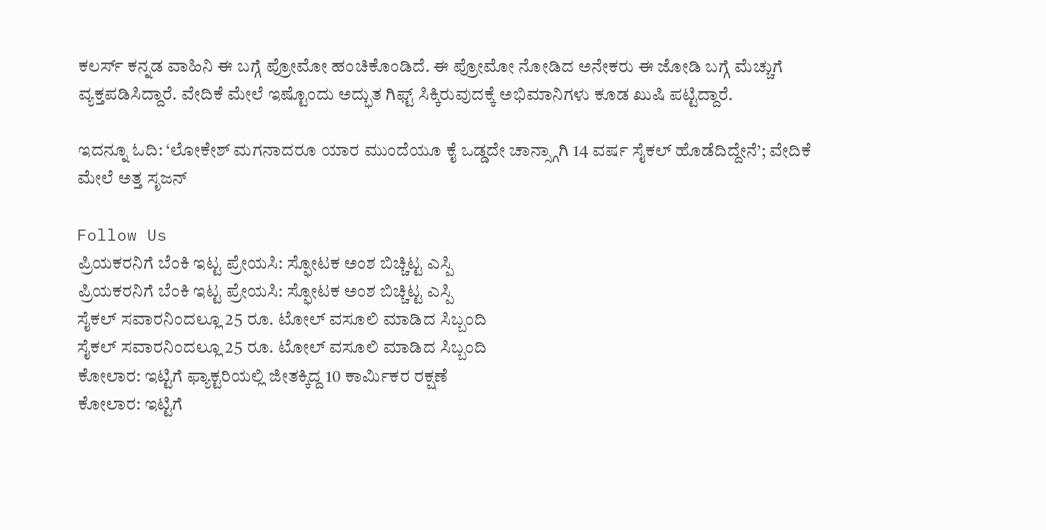ಕಲರ್ಸ್ ಕನ್ನಡ ವಾಹಿನಿ ಈ ಬಗ್ಗೆ ಪ್ರೋಮೋ ಹಂಚಿಕೊಂಡಿದೆ. ಈ ಪ್ರೋಮೋ ನೋಡಿದ ಅನೇಕರು ಈ ಜೋಡಿ ಬಗ್ಗೆ ಮೆಚ್ಚುಗೆ ವ್ಯಕ್ತಪಡಿಸಿದ್ದಾರೆ. ವೇದಿಕೆ ಮೇಲೆ ಇಷ್ಟೊಂದು ಅದ್ಭುತ ಗಿಫ್ಟ್ ಸಿಕ್ಕಿರುವುದಕ್ಕೆ ಅಭಿಮಾನಿಗಳು ಕೂಡ ಖುಷಿ ಪಟ್ಟಿದ್ದಾರೆ.

ಇದನ್ನೂ ಓದಿ: ‘ಲೋಕೇಶ್ ಮಗನಾದರೂ ಯಾರ ಮುಂದೆಯೂ ಕೈ ಒಡ್ಡದೇ ಚಾನ್ಸ್ಗಾಗಿ 14 ವರ್ಷ ಸೈಕಲ್ ಹೊಡೆದಿದ್ದೇನೆ’; ವೇದಿಕೆ ಮೇಲೆ ಅತ್ತ ಸೃಜನ್

Follow Us
ಪ್ರಿಯಕರನಿಗೆ ಬೆಂಕಿ ಇಟ್ಟ ಪ್ರೇಯಸಿ: ಸ್ಫೋಟಕ ಅಂಶ ಬಿಚ್ಚಿಟ್ಟ ಎಸ್ಪಿ
ಪ್ರಿಯಕರನಿಗೆ ಬೆಂಕಿ ಇಟ್ಟ ಪ್ರೇಯಸಿ: ಸ್ಫೋಟಕ ಅಂಶ ಬಿಚ್ಚಿಟ್ಟ ಎಸ್ಪಿ
ಸೈಕಲ್ ಸವಾರನಿಂದಲ್ಲೂ 25 ರೂ. ಟೋಲ್ ವಸೂಲಿ ಮಾಡಿದ ಸಿಬ್ಬಂದಿ
ಸೈಕಲ್ ಸವಾರನಿಂದಲ್ಲೂ 25 ರೂ. ಟೋಲ್ ವಸೂಲಿ ಮಾಡಿದ ಸಿಬ್ಬಂದಿ
ಕೋಲಾರ: ಇಟ್ಟಿಗೆ ಫ್ಯಾಕ್ಟರಿಯಲ್ಲಿ ಜೀತಕ್ಕಿದ್ದ 10 ಕಾರ್ಮಿಕರ ರಕ್ಷಣೆ
ಕೋಲಾರ: ಇಟ್ಟಿಗೆ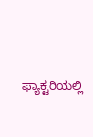ಫ್ಯಾಕ್ಟರಿಯಲ್ಲಿ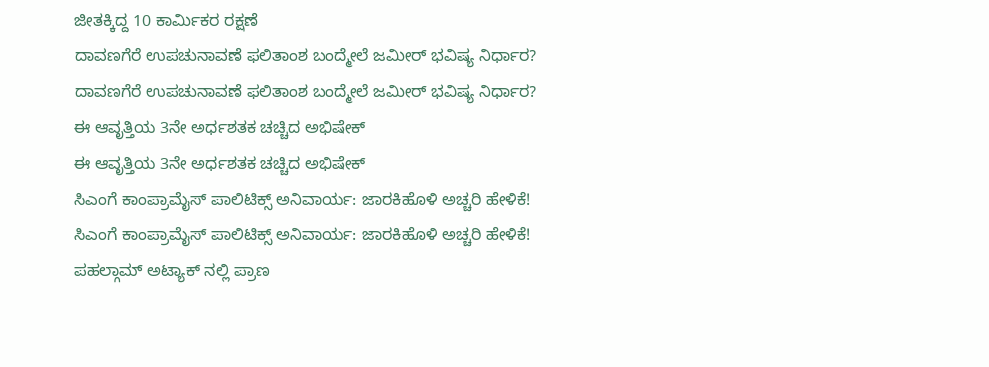ಜೀತಕ್ಕಿದ್ದ 10 ಕಾರ್ಮಿಕರ ರಕ್ಷಣೆ
ದಾವಣಗೆರೆ ಉಪಚುನಾವಣೆ ಫಲಿತಾಂಶ ಬಂದ್ಮೇಲೆ ಜಮೀರ್ ಭವಿಷ್ಯ ನಿರ್ಧಾರ?
ದಾವಣಗೆರೆ ಉಪಚುನಾವಣೆ ಫಲಿತಾಂಶ ಬಂದ್ಮೇಲೆ ಜಮೀರ್ ಭವಿಷ್ಯ ನಿರ್ಧಾರ?
ಈ ಆವೃತ್ತಿಯ 3ನೇ ಅರ್ಧಶತಕ ಚಚ್ಚಿದ ಅಭಿಷೇಕ್
ಈ ಆವೃತ್ತಿಯ 3ನೇ ಅರ್ಧಶತಕ ಚಚ್ಚಿದ ಅಭಿಷೇಕ್
ಸಿಎಂಗೆ ಕಾಂಪ್ರಾಮೈಸ್ ಪಾಲಿಟಿಕ್ಸ್ ಅನಿವಾರ್ಯ: ಜಾರಕಿಹೊಳಿ ಅಚ್ಚರಿ ಹೇಳಿಕೆ!
ಸಿಎಂಗೆ ಕಾಂಪ್ರಾಮೈಸ್ ಪಾಲಿಟಿಕ್ಸ್ ಅನಿವಾರ್ಯ: ಜಾರಕಿಹೊಳಿ ಅಚ್ಚರಿ ಹೇಳಿಕೆ!
ಪಹಲ್ಗಾಮ್ ಅಟ್ಯಾಕ್ ನಲ್ಲಿ ಪ್ರಾಣ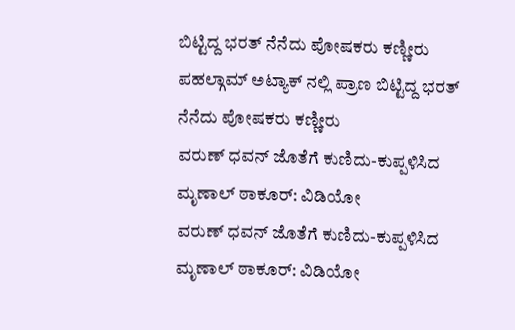ಬಿಟ್ಟಿದ್ದ ಭರತ್ ನೆನೆದು ಪೋಷಕರು ಕಣ್ಣೀರು
ಪಹಲ್ಗಾಮ್ ಅಟ್ಯಾಕ್ ನಲ್ಲಿ ಪ್ರಾಣ ಬಿಟ್ಟಿದ್ದ ಭರತ್ ನೆನೆದು ಪೋಷಕರು ಕಣ್ಣೀರು
ವರುಣ್ ಧವನ್ ಜೊತೆಗೆ ಕುಣಿದು-ಕುಪ್ಪಳಿಸಿದ ಮೃಣಾಲ್ ಠಾಕೂರ್: ವಿಡಿಯೋ
ವರುಣ್ ಧವನ್ ಜೊತೆಗೆ ಕುಣಿದು-ಕುಪ್ಪಳಿಸಿದ ಮೃಣಾಲ್ ಠಾಕೂರ್: ವಿಡಿಯೋ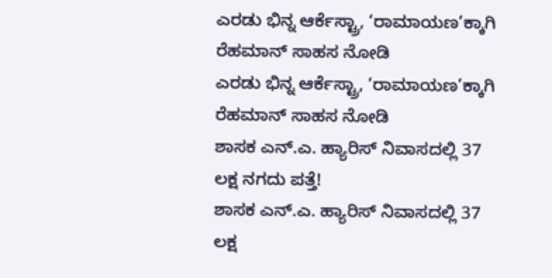ಎರಡು ಭಿನ್ನ ಆರ್ಕೆಸ್ಟ್ರಾ, ‘ರಾಮಾಯಣ’ಕ್ಕಾಗಿ ರೆಹಮಾನ್ ಸಾಹಸ ನೋಡಿ
ಎರಡು ಭಿನ್ನ ಆರ್ಕೆಸ್ಟ್ರಾ, ‘ರಾಮಾಯಣ’ಕ್ಕಾಗಿ ರೆಹಮಾನ್ ಸಾಹಸ ನೋಡಿ
ಶಾಸಕ ಎನ್.ಎ. ಹ್ಯಾರಿಸ್ ನಿವಾಸದಲ್ಲಿ 37 ಲಕ್ಷ ನಗದು ಪತ್ತೆ!
ಶಾಸಕ ಎನ್.ಎ. ಹ್ಯಾರಿಸ್ ನಿವಾಸದಲ್ಲಿ 37 ಲಕ್ಷ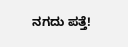ನಗದು ಪತ್ತೆ!